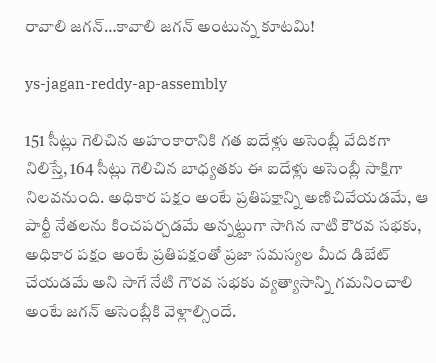రావాలి జగన్…కావాలి జగన్ అంటున్న కూటమి!

ys-jagan-reddy-ap-assembly

151 సీట్లు గెలిచిన అహంకారానికి గత ఐదేళ్లు అసెంబ్లీ వేదికగా నిలిస్తే, 164 సీట్లు గెలిచిన బాధ్యతకు ఈ ఐదేళ్లు అసెంబ్లీ సాక్షిగా నిలవనుంది. అధికార పక్షం అంటే ప్రతిపక్షాన్ని అణిచివేయడమే, ఆ పార్టీ నేతలను కించపర్చడమే అన్నట్టుగా సాగిన నాటి కౌరవ సభకు, అధికార పక్షం అంటే ప్రతిపక్షంతో ప్రజా సమస్యల మీద డిబేట్ చేయడమే అని సాగే నేటి గౌరవ సభకు వ్యత్యాసాన్ని గమనించాలి అంటే జగన్ అసెంబ్లీకి వెళ్లాల్సిందే.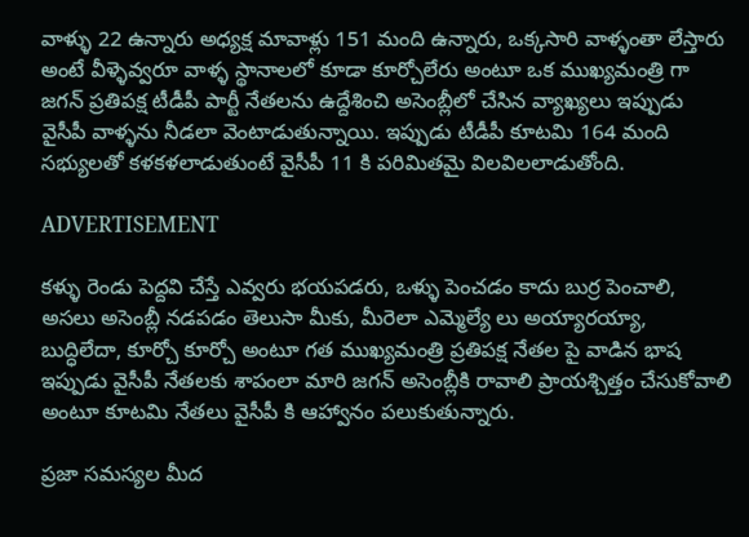వాళ్ళు 22 ఉన్నారు అధ్యక్ష మావాళ్లు 151 మంది ఉన్నారు, ఒక్కసారి వాళ్ళంతా లేస్తారు అంటే వీళ్ళెవ్వరూ వాళ్ళ స్థానాలలో కూడా కూర్చోలేరు అంటూ ఒక ముఖ్యమంత్రి గా జగన్ ప్రతిపక్ష టీడీపీ పార్టీ నేతలను ఉద్దేశించి అసెంబ్లీలో చేసిన వ్యాఖ్యలు ఇప్పుడు వైసీపీ వాళ్ళను నీడలా వెంటాడుతున్నాయి. ఇప్పుడు టీడీపీ కూటమి 164 మంది సభ్యులతో కళకళలాడుతుంటే వైసీపీ 11 కి పరిమితమై విలవిలలాడుతోంది.

ADVERTISEMENT

కళ్ళు రెండు పెద్దవి చేస్తే ఎవ్వరు భయపడరు, ఒళ్ళు పెంచడం కాదు బుర్ర పెంచాలి, అసలు అసెంబ్లీ నడపడం తెలుసా మీకు, మీరెలా ఎమ్మెల్యే లు అయ్యారయ్యా, బుద్ధిలేదా, కూర్చో కూర్చో అంటూ గత ముఖ్యమంత్రి ప్రతిపక్ష నేతల పై వాడిన భాష ఇప్పుడు వైసీపీ నేతలకు శాపంలా మారి జగన్ అసెంబ్లీకి రావాలి ప్రాయశ్చిత్తం చేసుకోవాలి అంటూ కూటమి నేతలు వైసీపీ కి ఆహ్వానం పలుకుతున్నారు.

ప్రజా సమస్యల మీద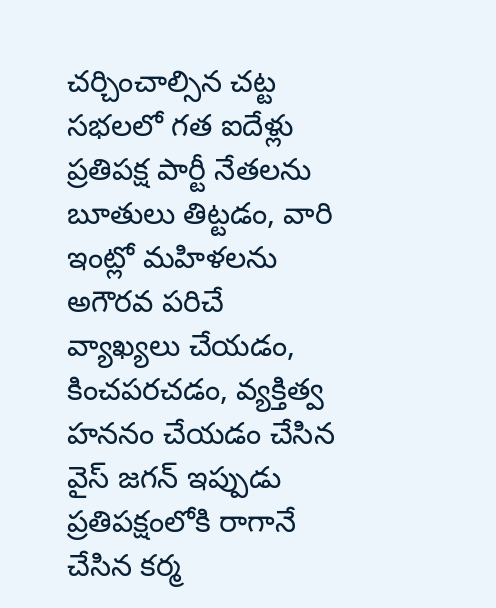చర్చించాల్సిన చట్ట సభలలో గత ఐదేళ్లు ప్రతిపక్ష పార్టీ నేతలను బూతులు తిట్టడం, వారి ఇంట్లో మహిళలను అగౌరవ పరిచే వ్యాఖ్యలు చేయడం, కించపరచడం, వ్యక్తిత్వ హననం చేయడం చేసిన వైస్ జగన్ ఇప్పుడు ప్రతిపక్షంలోకి రాగానే చేసిన కర్మ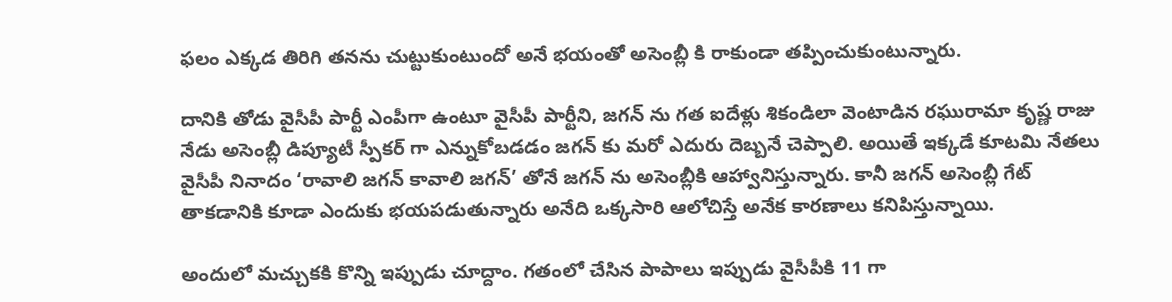ఫలం ఎక్కడ తిరిగి తనను చుట్టుకుంటుందో అనే భయంతో అసెంబ్లీ కి రాకుండా తప్పించుకుంటున్నారు.

దానికి తోడు వైసీపీ పార్టీ ఎంపీగా ఉంటూ వైసీపీ పార్టీని, జగన్ ను గత ఐదేళ్లు శికండిలా వెంటాడిన రఘురామా కృష్ణ రాజు నేడు అసెంబ్లీ డిప్యూటీ స్పీకర్ గా ఎన్నుకోబడడం జగన్ కు మరో ఎదురు దెబ్బనే చెప్పాలి. అయితే ఇక్కడే కూటమి నేతలు వైసీపీ నినాదం ‘రావాలి జగన్ కావాలి జగన్’ తోనే జగన్ ను అసెంబ్లీకి ఆహ్వానిస్తున్నారు. కానీ జగన్ అసెంబ్లీ గేట్ తాకడానికి కూడా ఎందుకు భయపడుతున్నారు అనేది ఒక్కసారి ఆలోచిస్తే అనేక కారణాలు కనిపిస్తున్నాయి.

అందులో మచ్చుకకి కొన్ని ఇప్పుడు చూద్దాం. గతంలో చేసిన పాపాలు ఇప్పుడు వైసీపీకి 11 గా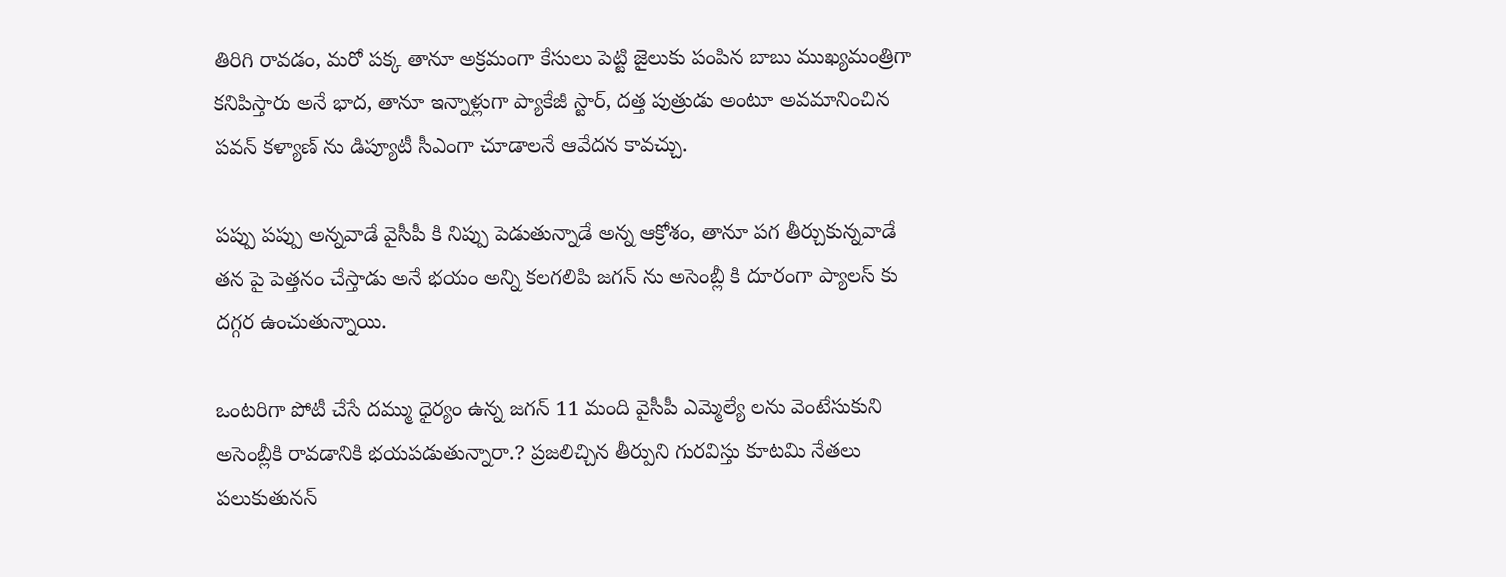తిరిగి రావడం, మరో పక్క తానూ అక్రమంగా కేసులు పెట్టి జైలుకు పంపిన బాబు ముఖ్యమంత్రిగా కనిపిస్తారు అనే భాద, తానూ ఇన్నాళ్లుగా ప్యాకేజీ స్టార్, దత్త పుత్రుడు అంటూ అవమానించిన పవన్ కళ్యాణ్ ను డిప్యూటీ సీఎంగా చూడాలనే ఆవేదన కావచ్చు.

పప్పు పప్పు అన్నవాడే వైసీపీ కి నిప్పు పెడుతున్నాడే అన్న ఆక్రోశం, తానూ పగ తీర్చుకున్నవాడే తన పై పెత్తనం చేస్తాడు అనే భయం అన్ని కలగలిపి జగన్ ను అసెంబ్లీ కి దూరంగా ప్యాలస్ కు దగ్గర ఉంచుతున్నాయి.

ఒంటరిగా పోటీ చేసే దమ్ము ధైర్యం ఉన్న జగన్ 11 మంది వైసీపీ ఎమ్మెల్యే లను వెంటేసుకుని అసెంబ్లీకి రావడానికి భయపడుతున్నారా.? ప్రజలిచ్చిన తీర్పుని గురవిస్తు కూటమి నేతలు పలుకుతునన్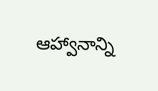ఆహ్వానాన్ని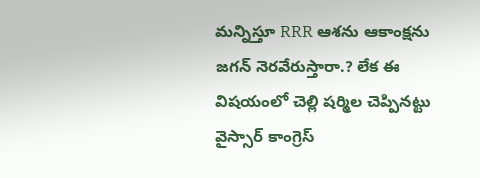మన్నిస్తూ RRR ఆశను ఆకాంక్షను జగన్ నెరవేరుస్తారా.? లేక ఈ విషయంలో చెల్లి షర్మిల చెప్పినట్టు వైస్సార్ కాంగ్రెస్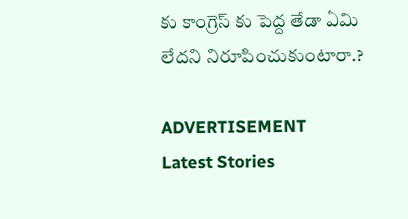కు కాంగ్రెస్ కు పెద్ద తేడా ఏమి లేదని నిరూపించుకుంటారా.?

ADVERTISEMENT
Latest Stories